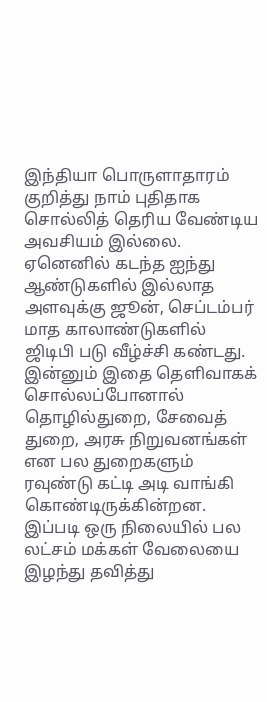இந்தியா பொருளாதாரம் குறித்து நாம் புதிதாக சொல்லித் தெரிய வேண்டிய அவசியம் இல்லை. ஏனெனில் கடந்த ஐந்து ஆண்டுகளில் இல்லாத அளவுக்கு ஜூன், செப்டம்பர் மாத காலாண்டுகளில் ஜிடிபி படு வீழ்ச்சி கண்டது.
இன்னும் இதை தெளிவாகக் சொல்லப்போனால் தொழில்துறை, சேவைத் துறை, அரசு நிறுவனங்கள் என பல துறைகளும் ரவுண்டு கட்டி அடி வாங்கி கொண்டிருக்கின்றன.
இப்படி ஒரு நிலையில் பல லட்சம் மக்கள் வேலையை இழந்து தவித்து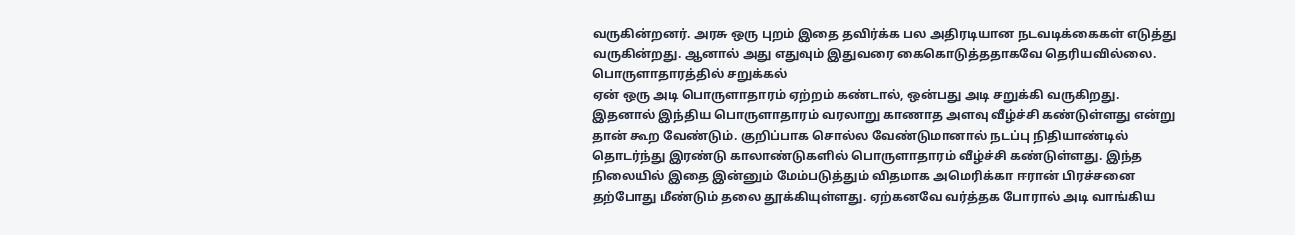வருகின்றனர். அரசு ஒரு புறம் இதை தவிர்க்க பல அதிரடியான நடவடிக்கைகள் எடுத்து வருகின்றது. ஆனால் அது எதுவும் இதுவரை கைகொடுத்ததாகவே தெரியவில்லை.
பொருளாதாரத்தில் சறுக்கல்
ஏன் ஒரு அடி பொருளாதாரம் ஏற்றம் கண்டால், ஒன்பது அடி சறுக்கி வருகிறது. இதனால் இந்திய பொருளாதாரம் வரலாறு காணாத அளவு வீழ்ச்சி கண்டுள்ளது என்று தான் கூற வேண்டும். குறிப்பாக சொல்ல வேண்டுமானால் நடப்பு நிதியாண்டில் தொடர்ந்து இரண்டு காலாண்டுகளில் பொருளாதாரம் வீழ்ச்சி கண்டுள்ளது. இந்த நிலையில் இதை இன்னும் மேம்படுத்தும் விதமாக அமெரிக்கா ஈரான் பிரச்சனை தற்போது மீண்டும் தலை தூக்கியுள்ளது. ஏற்கனவே வர்த்தக போரால் அடி வாங்கிய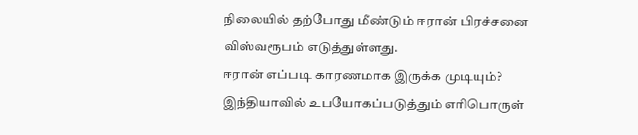நிலையில் தற்போது மீண்டும் ஈரான் பிரச்சனை விஸ்வரூபம் எடுத்துள்ளது.
ஈரான் எப்படி காரணமாக இருக்க முடியும்?
இந்தியாவில் உபயோகப்படுத்தும் எரிபொருள்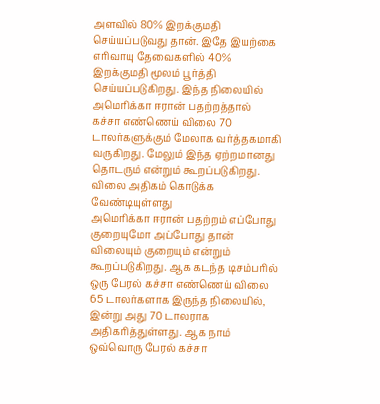அளவில் 80% இறக்குமதி செய்யப்படுவது தான். இதே இயற்கை எரிவாயு தேவைகளில் 40% இறக்குமதி மூலம் பூர்த்தி செய்யப்படுகிறது. இந்த நிலையில் அமெரிக்கா ஈரான் பதற்றத்தால் கச்சா எண்ணெய் விலை 70 டாலர்களுக்கும் மேலாக வர்த்தகமாகி வருகிறது. மேலும் இந்த ஏற்றமானது தொடரும் என்றும் கூறப்படுகிறது.
விலை அதிகம் கொடுக்க வேண்டியுள்ளது
அமெரிக்கா ஈரான் பதற்றம் எப்போது குறையுமோ அப்போது தான் விலையும் குறையும் என்றும் கூறப்படுகிறது. ஆக கடந்த டிசம்பரில் ஒரு பேரல் கச்சா எண்ணெய் விலை 65 டாலர்களாக இருந்த நிலையில், இன்று அது 70 டாலராக அதிகரித்துள்ளது. ஆக நாம் ஒவ்வொரு பேரல் கச்சா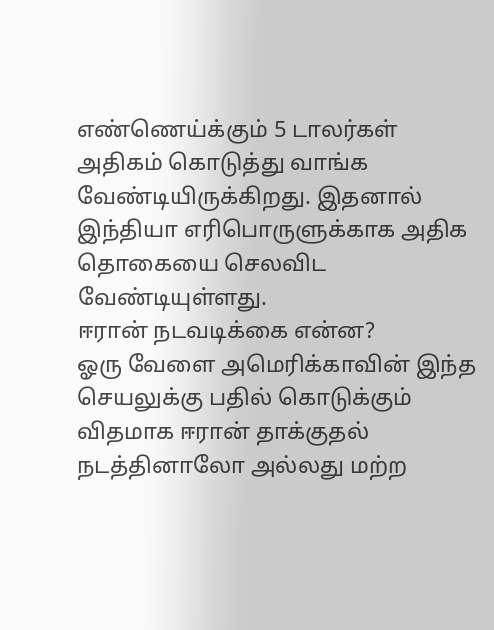எண்ணெய்க்கும் 5 டாலர்கள் அதிகம் கொடுத்து வாங்க வேண்டியிருக்கிறது. இதனால் இந்தியா எரிபொருளுக்காக அதிக தொகையை செலவிட வேண்டியுள்ளது.
ஈரான் நடவடிக்கை என்ன?
ஓரு வேளை அமெரிக்காவின் இந்த செயலுக்கு பதில் கொடுக்கும் விதமாக ஈரான் தாக்குதல் நடத்தினாலோ அல்லது மற்ற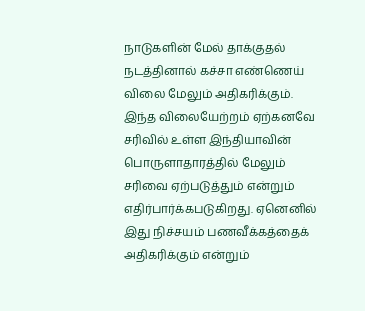நாடுகளின் மேல் தாக்குதல் நடத்தினால் கச்சா எண்ணெய் விலை மேலும் அதிகரிக்கும். இந்த விலையேற்றம் ஏற்கனவே சரிவில் உள்ள இந்தியாவின் பொருளாதாரத்தில் மேலும் சரிவை ஏற்படுத்தும் என்றும் எதிர்பார்க்கபடுகிறது. ஏனெனில் இது நிச்சயம் பணவீக்கத்தைக் அதிகரிக்கும் என்றும்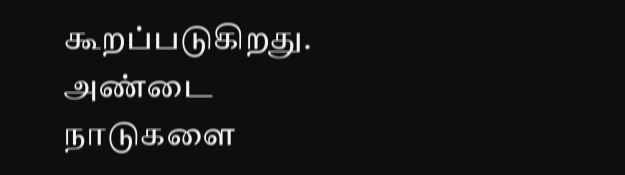கூறப்படுகிறது.
அண்டை நாடுகளை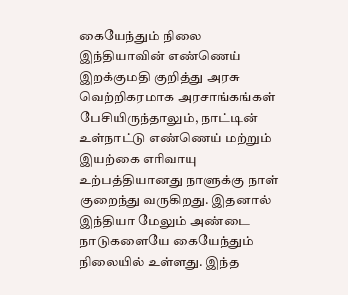கையேந்தும் நிலை
இந்தியாவின் எண்ணெய் இறக்குமதி குறித்து அரசு வெற்றிகரமாக அரசாங்கங்கள் பேசியிருந்தாலும், நாட்டின் உள்நாட்டு எண்ணெய் மற்றும் இயற்கை எரிவாயு உற்பத்தியானது நாளுக்கு நாள் குறைந்து வருகிறது. இதனால் இந்தியா மேலும் அண்டை நாடுகளையே கையேந்தும் நிலையில் உள்ளது. இந்த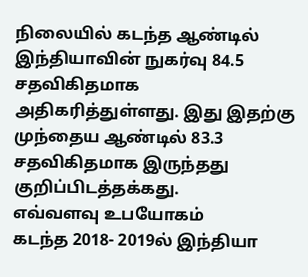நிலையில் கடந்த ஆண்டில் இந்தியாவின் நுகர்வு 84.5 சதவிகிதமாக அதிகரித்துள்ளது. இது இதற்கு முந்தைய ஆண்டில் 83.3 சதவிகிதமாக இருந்தது குறிப்பிடத்தக்கது.
எவ்வளவு உபயோகம்
கடந்த 2018- 2019ல் இந்தியா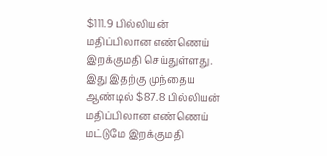$111.9 பில்லியன் மதிப்பிலான எண்ணெய் இறக்குமதி செய்துள்ளது. இது இதற்கு முந்தைய ஆண்டில் $87.8 பில்லியன் மதிப்பிலான எண்ணெய் மட்டுமே இறக்குமதி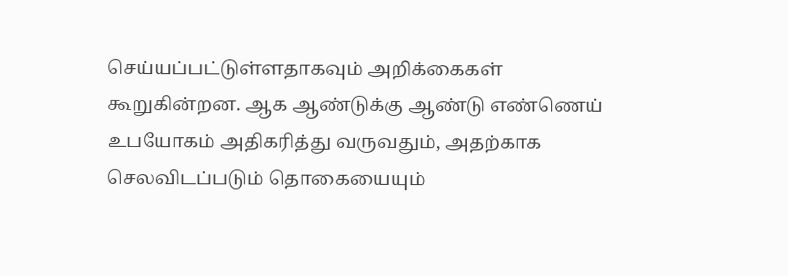செய்யப்பட்டுள்ளதாகவும் அறிக்கைகள் கூறுகின்றன. ஆக ஆண்டுக்கு ஆண்டு எண்ணெய் உபயோகம் அதிகரித்து வருவதும், அதற்காக செலவிடப்படும் தொகையையும்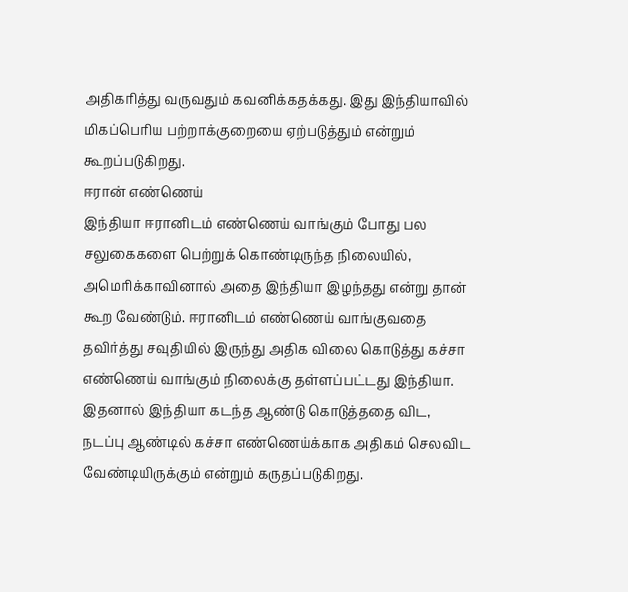அதிகரித்து வருவதும் கவனிக்கதக்கது. இது இந்தியாவில் மிகப்பெரிய பற்றாக்குறையை ஏற்படுத்தும் என்றும் கூறப்படுகிறது.
ஈரான் எண்ணெய்
இந்தியா ஈரானிடம் எண்ணெய் வாங்கும் போது பல சலுகைகளை பெற்றுக் கொண்டிருந்த நிலையில், அமெரிக்காவினால் அதை இந்தியா இழந்தது என்று தான் கூற வேண்டும். ஈரானிடம் எண்ணெய் வாங்குவதை தவிர்த்து சவுதியில் இருந்து அதிக விலை கொடுத்து கச்சா எண்ணெய் வாங்கும் நிலைக்கு தள்ளப்பட்டது இந்தியா. இதனால் இந்தியா கடந்த ஆண்டு கொடுத்ததை விட, நடப்பு ஆண்டில் கச்சா எண்ணெய்க்காக அதிகம் செலவிட வேண்டியிருக்கும் என்றும் கருதப்படுகிறது.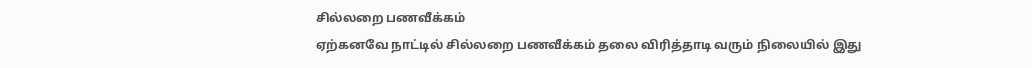சில்லறை பணவீக்கம்
ஏற்கனவே நாட்டில் சில்லறை பணவீக்கம் தலை விரித்தாடி வரும் நிலையில் இது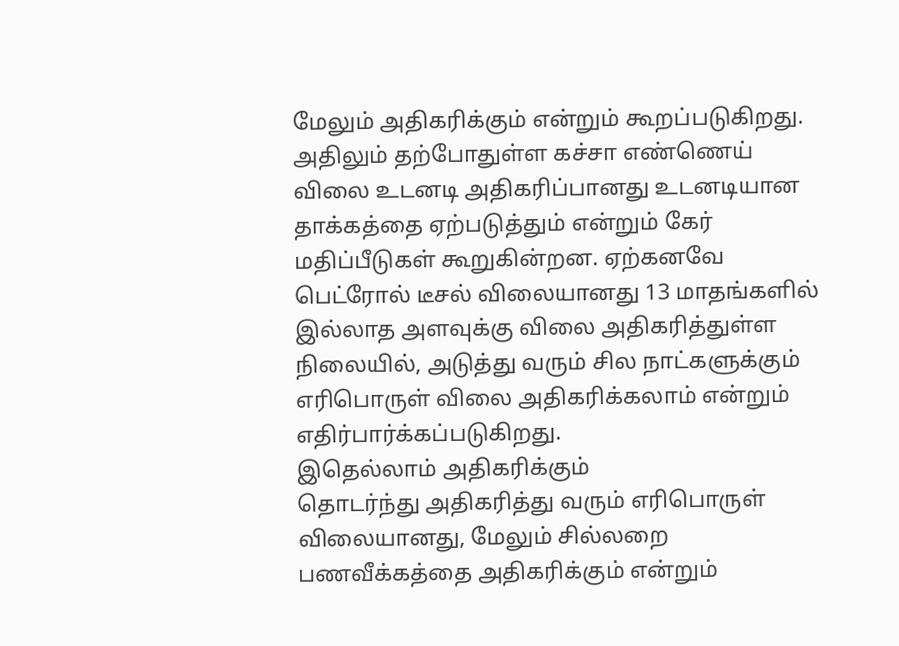மேலும் அதிகரிக்கும் என்றும் கூறப்படுகிறது. அதிலும் தற்போதுள்ள கச்சா எண்ணெய் விலை உடனடி அதிகரிப்பானது உடனடியான தாக்கத்தை ஏற்படுத்தும் என்றும் கேர் மதிப்பீடுகள் கூறுகின்றன. ஏற்கனவே பெட்ரோல் டீசல் விலையானது 13 மாதங்களில் இல்லாத அளவுக்கு விலை அதிகரித்துள்ள நிலையில், அடுத்து வரும் சில நாட்களுக்கும் எரிபொருள் விலை அதிகரிக்கலாம் என்றும் எதிர்பார்க்கப்படுகிறது.
இதெல்லாம் அதிகரிக்கும்
தொடர்ந்து அதிகரித்து வரும் எரிபொருள் விலையானது, மேலும் சில்லறை பணவீக்கத்தை அதிகரிக்கும் என்றும்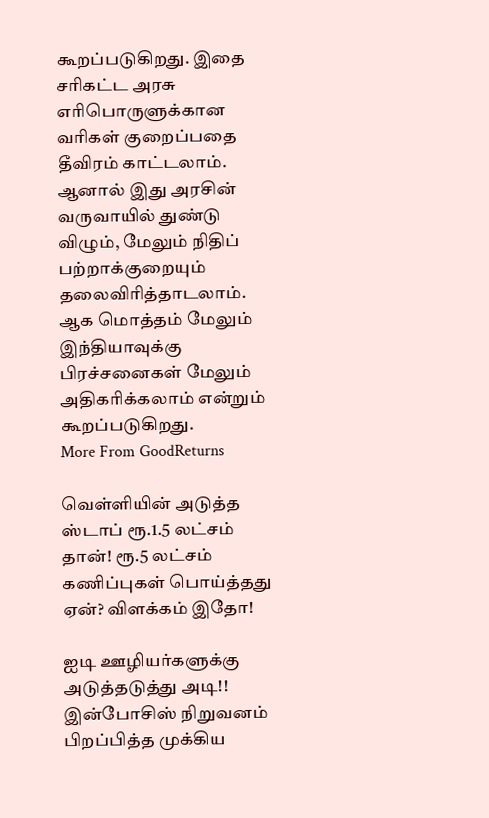கூறப்படுகிறது. இதை சரிகட்ட அரசு எரிபொருளுக்கான வரிகள் குறைப்பதை தீவிரம் காட்டலாம். ஆனால் இது அரசின் வருவாயில் துண்டு விழும், மேலும் நிதிப் பற்றாக்குறையும் தலைவிரித்தாடலாம். ஆக மொத்தம் மேலும் இந்தியாவுக்கு பிரச்சனைகள் மேலும் அதிகரிக்கலாம் என்றும் கூறப்படுகிறது.
More From GoodReturns

வெள்ளியின் அடுத்த ஸ்டாப் ரூ.1.5 லட்சம் தான்! ரூ.5 லட்சம் கணிப்புகள் பொய்த்தது ஏன்? விளக்கம் இதோ!

ஐடி ஊழியர்களுக்கு அடுத்தடுத்து அடி!! இன்போசிஸ் நிறுவனம் பிறப்பித்த முக்கிய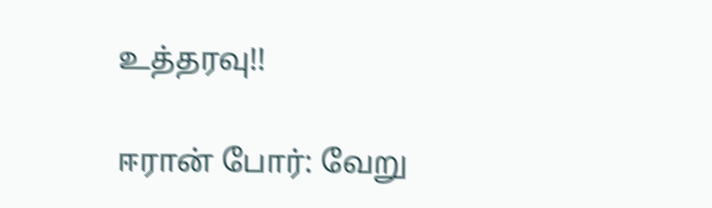உத்தரவு!!

ஈரான் போர்: வேறு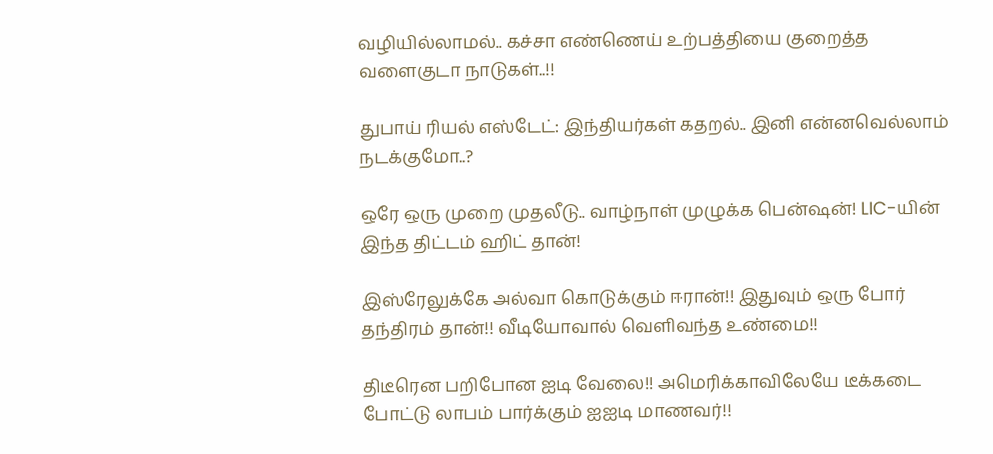வழியில்லாமல்.. கச்சா எண்ணெய் உற்பத்தியை குறைத்த வளைகுடா நாடுகள்..!!

துபாய் ரியல் எஸ்டேட்: இந்தியர்கள் கதறல்.. இனி என்னவெல்லாம் நடக்குமோ..?

ஒரே ஒரு முறை முதலீடு.. வாழ்நாள் முழுக்க பென்ஷன்! LIC-யின் இந்த திட்டம் ஹிட் தான்!

இஸ்ரேலுக்கே அல்வா கொடுக்கும் ஈரான்!! இதுவும் ஒரு போர் தந்திரம் தான்!! வீடியோவால் வெளிவந்த உண்மை!!

திடீரென பறிபோன ஐடி வேலை!! அமெரிக்காவிலேயே டீக்கடை போட்டு லாபம் பார்க்கும் ஐஐடி மாணவர்!!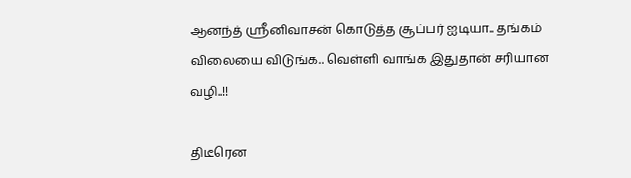ஆனந்த் ஸ்ரீனிவாசன் கொடுத்த சூப்பர் ஐடியா.. தங்கம் விலையை விடுங்க.. வெள்ளி வாங்க இதுதான் சரியான வழி..!!

திடீரென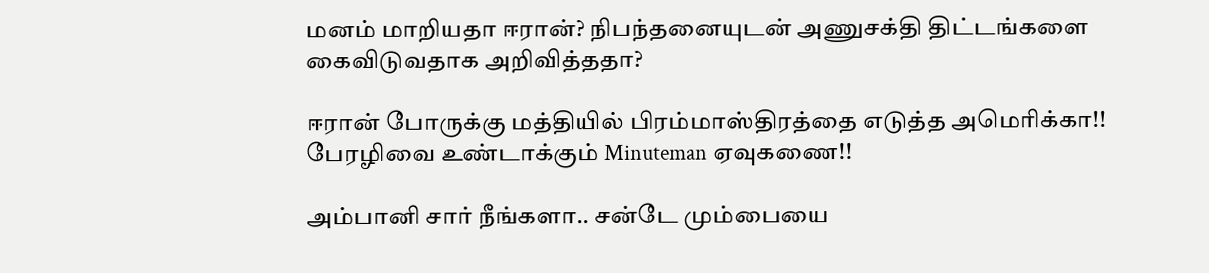மனம் மாறியதா ஈரான்? நிபந்தனையுடன் அணுசக்தி திட்டங்களை கைவிடுவதாக அறிவித்ததா?

ஈரான் போருக்கு மத்தியில் பிரம்மாஸ்திரத்தை எடுத்த அமெரிக்கா!! பேரழிவை உண்டாக்கும் Minuteman ஏவுகணை!!

அம்பானி சார் நீங்களா.. சன்டே மும்பையை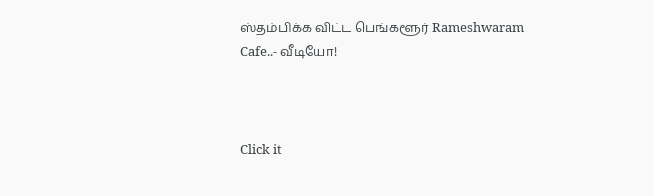ஸ்தம்பிக்க விட்ட பெங்களூர் Rameshwaram Cafe..- வீடியோ!



Click it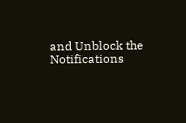and Unblock the Notifications